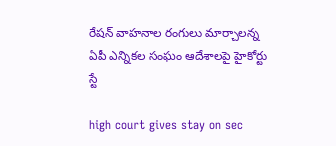రేషన్ వాహనాల రంగులు మార్చాలన్న ఏపీ ఎన్నిక‌ల సంఘం ఆదేశాల‌పై హైకోర్టు స్టే

high court gives stay on sec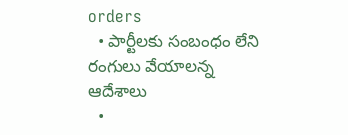orders
  • పార్టీలకు సంబంధం లేని రంగులు వేయాలన్న ఆదేశాలు
  •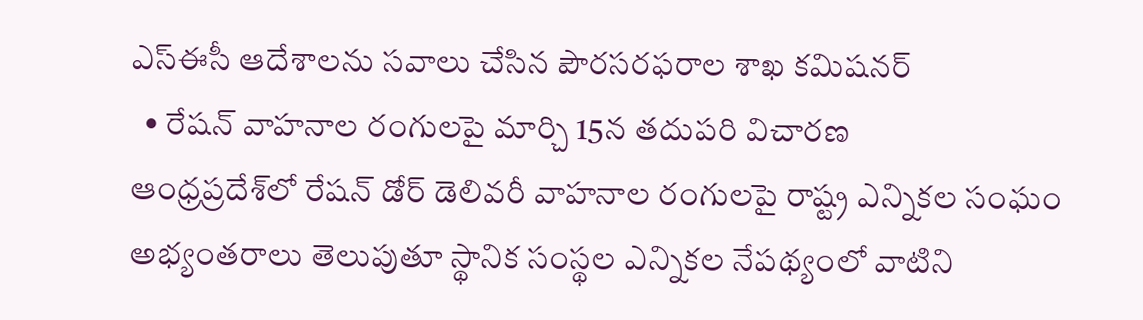ఎస్ఈసీ ఆదేశాల‌ను స‌వాలు చేసిన పౌర‌స‌ర‌ఫ‌రాల శాఖ క‌మిష‌న‌ర్
  • రేష‌న్ వాహ‌నాల రంగులపై మార్చి 15న త‌దుప‌రి విచార‌ణ‌
ఆంధ్ర‌ప్ర‌దేశ్‌లో రేషన్ డోర్ డెలివ‌రీ వాహనాల రంగులపై రాష్ట్ర ఎన్నికల సంఘం అభ్యంతరాలు తెలుపుతూ స్థానిక సంస్థ‌ల ఎన్నిక‌ల నేప‌థ్యంలో వాటిని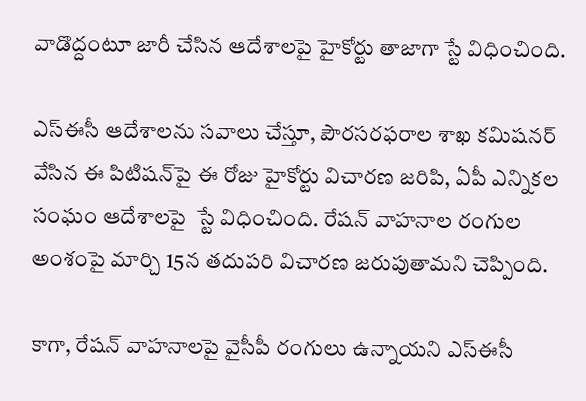వాడొద్దంటూ జారీ చేసిన ఆదేశాలపై హైకోర్టు తాజాగా స్టే విధించింది.

ఎస్ఈసీ ఆదేశాల‌ను స‌వాలు చేస్తూ, పౌర‌స‌ర‌ఫ‌రాల శాఖ క‌మిష‌న‌ర్ వేసిన ఈ పిటిష‌న్‌పై ఈ రోజు హైకోర్టు విచార‌ణ జ‌రిపి, ఏపీ ఎన్నిక‌ల సంఘం ఆదేశాల‌పై  స్టే విధించింది. రేష‌న్ వాహ‌నాల రంగుల అంశంపై మార్చి 15న త‌దుప‌రి విచార‌ణ జ‌రుపుతామ‌ని చెప్పింది.

కాగా, రేష‌న్ వాహ‌నాలపై వైసీపీ రంగులు ఉన్నాయని ఎస్‌ఈసీ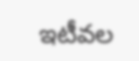ఇటీవ‌ల‌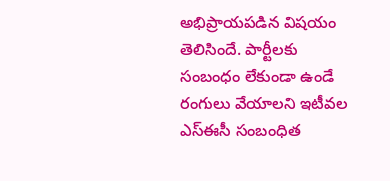అభిప్రాయపడిన విష‌యం తెలిసిందే. పార్టీలకు సంబంధం లేకుండా ఉండే రంగులు వేయాల‌ని ఇటీవ‌ల ఎస్ఈసీ సంబంధిత‌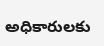అధికారుల‌కు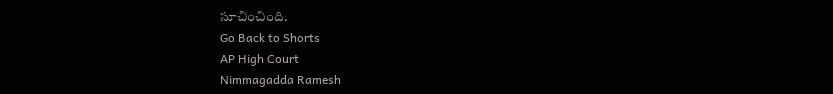సూచించింది.
Go Back to Shorts
AP High Court
Nimmagadda Ramesh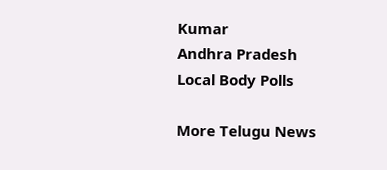Kumar
Andhra Pradesh
Local Body Polls

More Telugu News